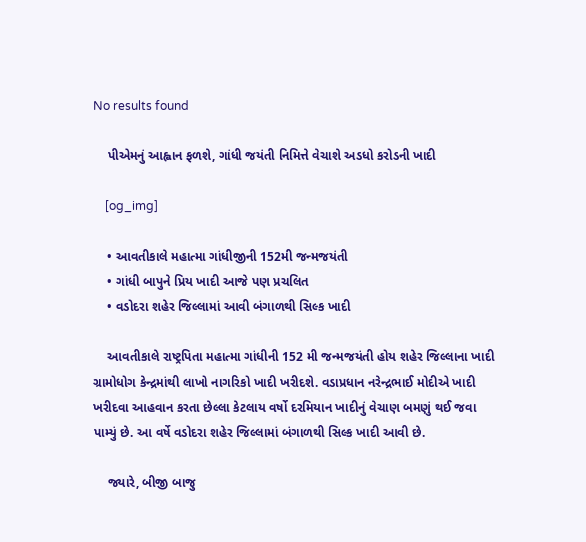No results found

    પીએમનું આહ્વાન ફળશે, ગાંધી જયંતી નિમિત્તે વેચાશે અડધો કરોડની ખાદી

    [og_img]

    • આવતીકાલે મહાત્મા ગાંધીજીની 152મી જન્મજયંતી
    • ગાંધી બાપુને પ્રિય ખાદી આજે પણ પ્રચલિત
    • વડોદરા શહેર જિલ્લામાં આવી બંગાળથી સિલ્ક ખાદી

    આવતીકાલે રાષ્ટ્રપિતા મહાત્મા ગાંધીની 152 મી જન્મજયંતી હોય શહેર જિલ્લાના ખાદી ગ્રામોધોગ કેન્દ્રમાંથી લાખો નાગરિકો ખાદી ખરીદશે. વડાપ્રધાન નરેન્દ્રભાઈ મોદીએ ખાદી ખરીદવા આહવાન કરતા છેલ્લા કેટલાય વર્ષો દરમિયાન ખાદીનું વેચાણ બમણું થઈ જવા પામ્યું છે. આ વર્ષે વડોદરા શહેર જિલ્લામાં બંગાળથી સિલ્ક ખાદી આવી છે.

    જ્યારે, બીજી બાજુ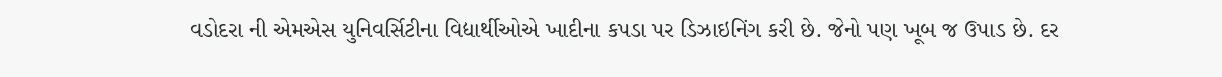વડોદરા ની એમએસ યુનિવર્સિટીના વિદ્યાર્થીઓએ ખાદીના કપડા પર ડિઝાઇનિંગ કરી છે. જેનો પણ ખૂબ જ ઉપાડ છે. દર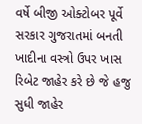વર્ષે બીજી ઓક્ટોબર પૂર્વે સરકાર ગુજરાતમાં બનતી ખાદીના વસ્ત્રો ઉપર ખાસ રિબેટ જાહેર કરે છે જે હજુ સુધી જાહેર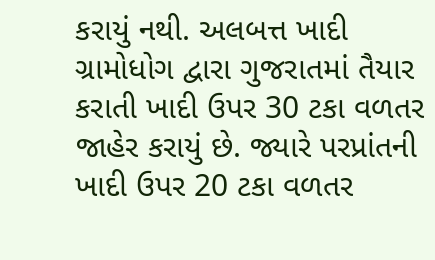કરાયું નથી. અલબત્ત ખાદી ગ્રામોધોગ દ્વારા ગુજરાતમાં તૈયાર કરાતી ખાદી ઉપર 30 ટકા વળતર જાહેર કરાયું છે. જ્યારે પરપ્રાંતની ખાદી ઉપર 20 ટકા વળતર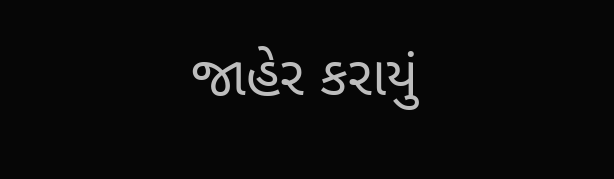જાહેર કરાયું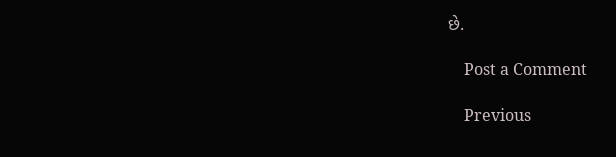છે.

    Post a Comment

    Previous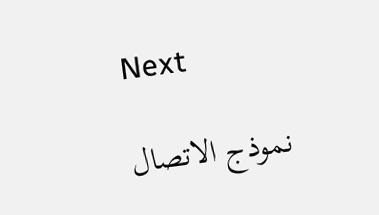Next

    نموذج الاتصال